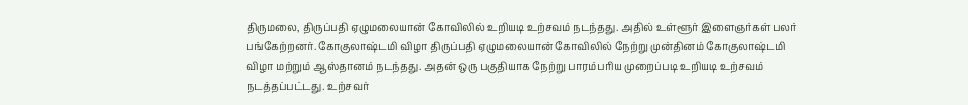திருமலை, திருப்பதி ஏழுமலையான் கோவிலில் உறியடி உற்சவம் நடந்தது. அதில் உள்ளூர் இளைஞர்கள் பலர் பங்கேற்றனர். கோகுலாஷ்டமி விழா திருப்பதி ஏழுமலையான் கோவிலில் நேற்று முன்தினம் கோகுலாஷ்டமி விழா மற்றும் ஆஸ்தானம் நடந்தது. அதன் ஒரு பகுதியாக நேற்று பாரம்பரிய முறைப்படி உறியடி உற்சவம் நடத்தப்பட்டது. உற்சவர்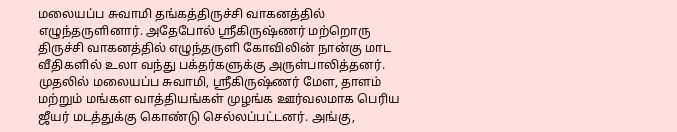மலையப்ப சுவாமி தங்கத்திருச்சி வாகனத்தில் எழுந்தருளினார். அதேபோல் ஸ்ரீகிருஷ்ணர் மற்றொரு திருச்சி வாகனத்தில் எழுந்தருளி கோவிலின் நான்கு மாட வீதிகளில் உலா வந்து பக்தர்களுக்கு அருள்பாலித்தனர். முதலில் மலையப்ப சுவாமி, ஸ்ரீகிருஷ்ணர் மேள, தாளம் மற்றும் மங்கள வாத்தியங்கள் முழங்க ஊர்வலமாக பெரிய ஜீயர் மடத்துக்கு கொண்டு செல்லப்பட்டனர். அங்கு,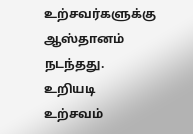உற்சவர்களுக்கு ஆஸ்தானம் நடந்தது. உறியடி உற்சவம்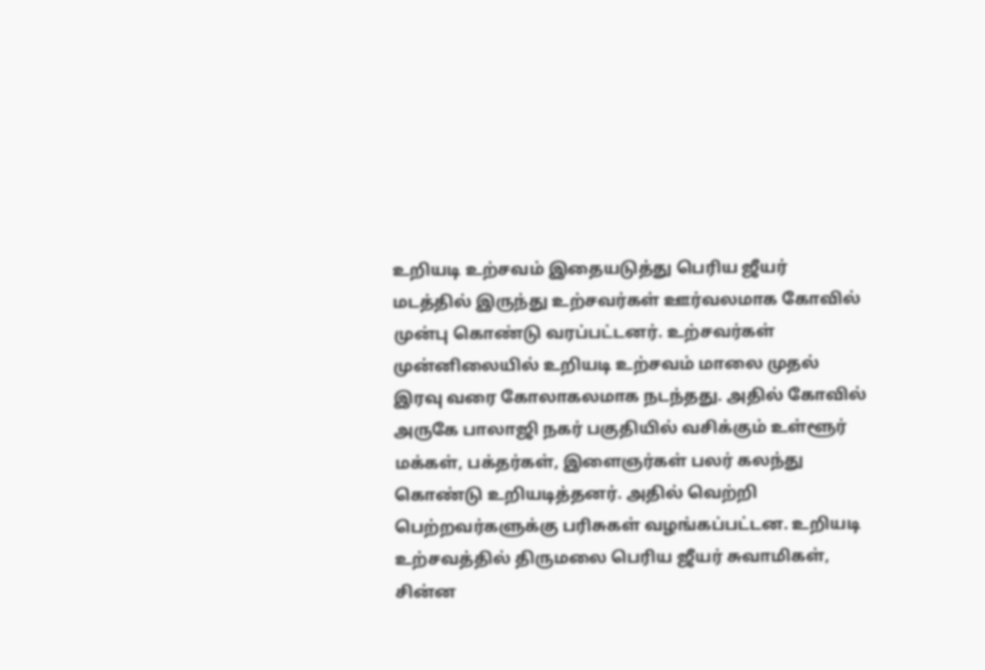உறியடி உற்சவம் இதையடுத்து பெரிய ஜீயர் மடத்தில் இருந்து உற்சவர்கள் ஊர்வலமாக கோவில் முன்பு கொண்டு வரப்பட்டனர். உற்சவர்கள் முன்னிலையில் உறியடி உற்சவம் மாலை முதல் இரவு வரை கோலாகலமாக நடந்தது. அதில் கோவில் அருகே பாலாஜி நகர் பகுதியில் வசிக்கும் உள்ளூர் மக்கள், பக்தர்கள், இளைஞர்கள் பலர் கலந்து கொண்டு உறியடித்தனர். அதில் வெற்றி பெற்றவர்களுக்கு பரிசுகள் வழங்கப்பட்டன. உறியடி உற்சவத்தில் திருமலை பெரிய ஜீயர் சுவாமிகள், சின்ன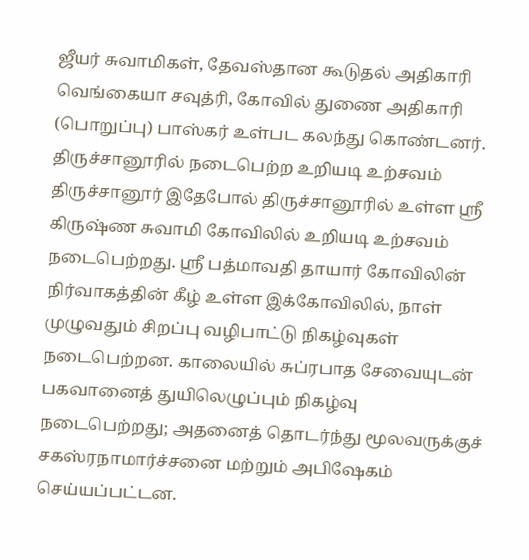ஜீயர் சுவாமிகள், தேவஸ்தான கூடுதல் அதிகாரி வெங்கையா சவுத்ரி, கோவில் துணை அதிகாரி (பொறுப்பு) பாஸ்கர் உள்பட கலந்து கொண்டனர். திருச்சானூரில் நடைபெற்ற உறியடி உற்சவம் திருச்சானூர் இதேபோல் திருச்சானூரில் உள்ள ஸ்ரீ கிருஷ்ண சுவாமி கோவிலில் உறியடி உற்சவம் நடைபெற்றது. ஸ்ரீ பத்மாவதி தாயார் கோவிலின் நிர்வாகத்தின் கீழ் உள்ள இக்கோவிலில், நாள் முழுவதும் சிறப்பு வழிபாட்டு நிகழ்வுகள் நடைபெற்றன. காலையில் சுப்ரபாத சேவையுடன் பகவானைத் துயிலெழுப்பும் நிகழ்வு நடைபெற்றது; அதனைத் தொடர்ந்து மூலவருக்குச் சகஸ்ரநாமார்ச்சனை மற்றும் அபிஷேகம் செய்யப்பட்டன.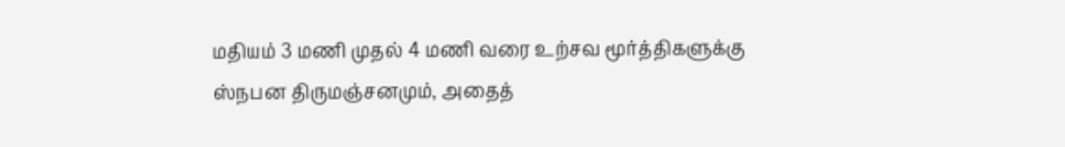மதியம் 3 மணி முதல் 4 மணி வரை உற்சவ மூர்த்திகளுக்கு ஸ்நபன திருமஞ்சனமும், அதைத்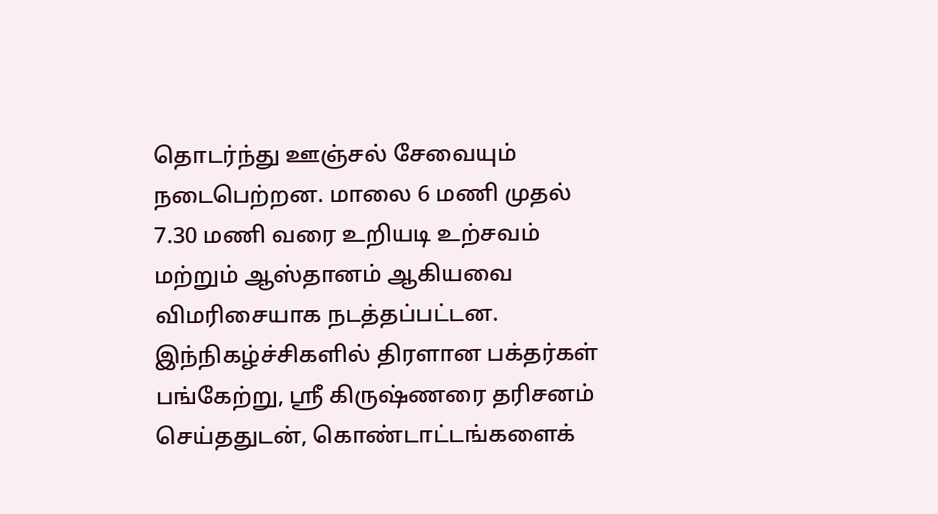தொடர்ந்து ஊஞ்சல் சேவையும் நடைபெற்றன. மாலை 6 மணி முதல் 7.30 மணி வரை உறியடி உற்சவம் மற்றும் ஆஸ்தானம் ஆகியவை விமரிசையாக நடத்தப்பட்டன. இந்நிகழ்ச்சிகளில் திரளான பக்தர்கள் பங்கேற்று, ஸ்ரீ கிருஷ்ணரை தரிசனம் செய்ததுடன், கொண்டாட்டங்களைக்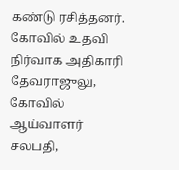கண்டு ரசித்தனர். கோவில் உதவி நிர்வாக அதிகாரி தேவராஜுலு, கோவில் ஆய்வாளர் சலபதி,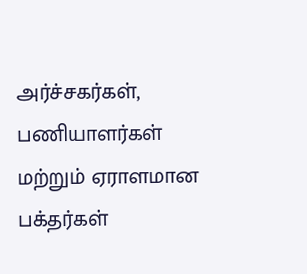அர்ச்சகர்கள், பணியாளர்கள் மற்றும் ஏராளமான பக்தர்கள்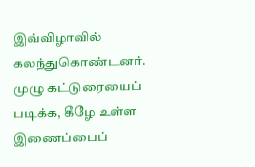இவ்விழாவில் கலந்துகொண்டனர். முழு கட்டுரையைப் படிக்க, கீழே உள்ள இணைப்பைப்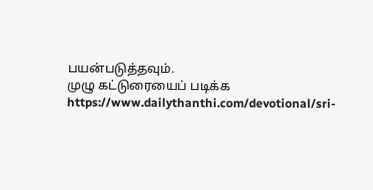பயன்படுத்தவும்.
முழு கட்டுரையைப் படிக்க
https://www.dailythanthi.com/devotional/sri-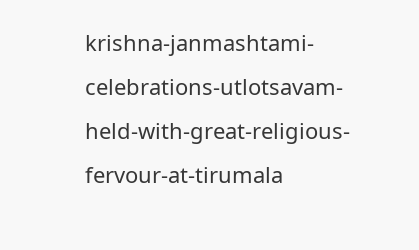krishna-janmashtami-celebrations-utlotsavam-held-with-great-religious-fervour-at-tirumala